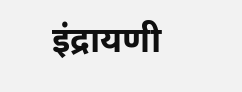इंद्रायणी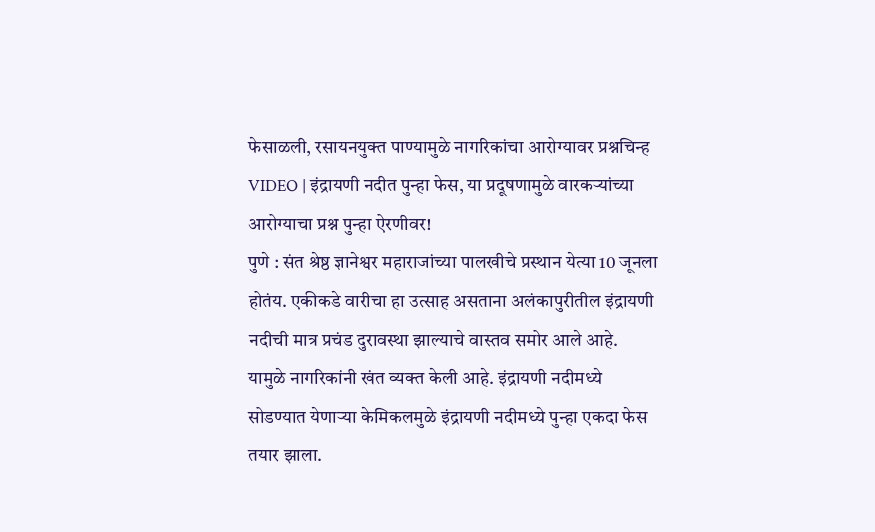फेसाळली, रसायनयुक्त पाण्यामुळे नागरिकांचा आरोग्यावर प्रश्नचिन्ह
VIDEO | इंद्रायणी नदीत पुन्हा फेस, या प्रदूषणामुळे वारकऱ्यांच्या आरोग्याचा प्रश्न पुन्हा ऐरणीवर!
पुणे : संत श्रेष्ठ ज्ञानेश्वर महाराजांच्या पालखीचे प्रस्थान येत्या 10 जूनला होतंय. एकीकडे वारीचा हा उत्साह असताना अलंकापुरीतील इंद्रायणी नदीची मात्र प्रचंड दुरावस्था झाल्याचे वास्तव समोर आले आहे. यामुळे नागरिकांनी खंत व्यक्त केली आहे. इंद्रायणी नदीमध्ये सोडण्यात येणाऱ्या केमिकलमुळे इंद्रायणी नदीमध्ये पुन्हा एकदा फेस तयार झाला.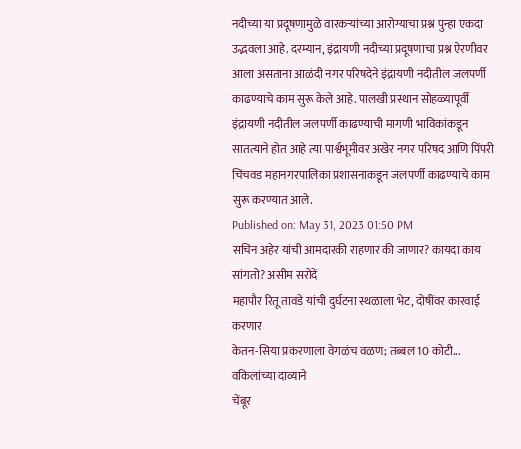नदीच्या या प्रदूषणामुळे वारकऱ्यांच्या आरोग्याचा प्रश्न पुन्हा एकदा उद्भवला आहे. दरम्यान, इंद्रायणी नदीच्या प्रदूषणाचा प्रश्न ऐरणीवर आला असताना आळंदी नगर परिषदेने इंद्रायणी नदीतील जलपर्णी काढण्याचे काम सुरू केले आहे. पालखी प्रस्थान सोहळ्यापूर्वी इंद्रायणी नदीतील जलपर्णी काढण्याची मागणी भाविकांकडून सातत्याने होत आहे त्या पार्श्वभूमीवर अखेर नगर परिषद आणि पिंपरी चिंचवड महानगरपालिका प्रशासनाकडून जलपर्णी काढण्याचे काम सुरू करण्यात आले.
Published on: May 31, 2023 01:50 PM
सचिन अहेर यांची आमदारकी राहणार की जाणार? कायदा काय सांगतो? असीम सरोदें
महापौर रितू तावडे यांची दुर्घटना स्थळाला भेट, दोषींवर कारवाई करणार
केतन-सिया प्रकरणाला वेगळंच वळण; तब्बल 10 कोटी... वकिलांच्या दाव्याने
चेंबूर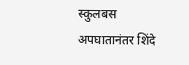स्कुलबस अपघातानंतर शिंदे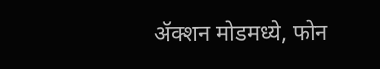ॲक्शन मोडमध्ये, फोन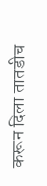करून दिला तातडीच